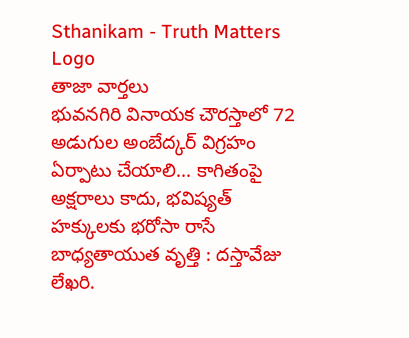Sthanikam - Truth Matters
Logo
తాజా వార్తలు
భువనగిరి వినాయక చౌరస్తాలో 72 అడుగుల అంబేద్కర్ విగ్రహం ఏర్పాటు చేయాలి... కాగితంపై అక్షరాలు కాదు, భవిష్యత్‌ హక్కులకు భరోసా రాసే బాధ్యతాయుత వృత్తి : దస్తావేజు లేఖరి.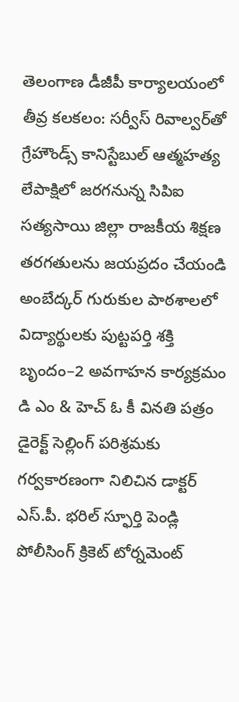తెలంగాణ డీజీపీ కార్యాలయంలో తీవ్ర కలకలం: సర్వీస్ రివాల్వర్‌తో గ్రేహౌండ్స్ కానిస్టేబుల్ ఆత్మహత్య లేపాక్షిలో జరగనున్న సిపిఐ సత్యసాయి జిల్లా రాజకీయ శిక్షణ తరగతులను జయప్రదం చేయండి అంబేద్కర్ గురుకుల పాఠశాలలో విద్యార్థులకు పుట్టపర్తి శక్తి బృందం–2 అవగాహన కార్యక్రమం డి ఎం & హెచ్ ఓ కీ వినతి పత్రం డైరెక్ట్ సెల్లింగ్ పరిశ్రమకు గర్వకారణంగా నిలిచిన డాక్టర్ ఎస్.పీ. భరిల్ స్ఫూర్తి పెండ్లి పోలీసింగ్ క్రికెట్ టోర్నమెంట్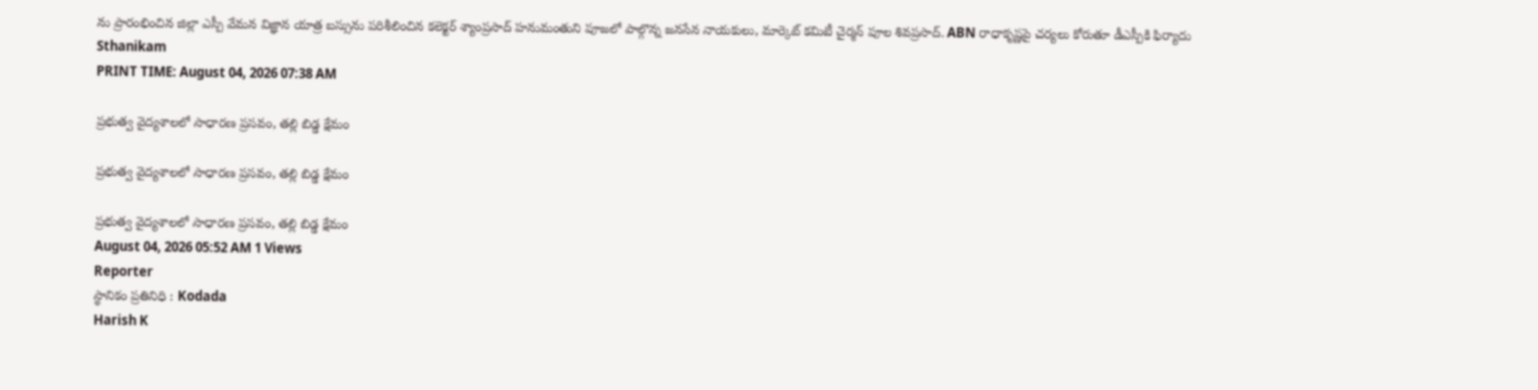ను ప్రారంభించిన జిల్లా ఎస్పీ వేమన విజ్ఞాన యాత్ర బస్సును పరిశీలించిన కలెక్టర్ శ్యాంప్రసాద్ హనుమంతుని పూజలో పాల్గొన్న జనసేన నాయకులు, మార్కెట్ కమిటీ చైర్మన్ పూల శివప్రసాద్. ABN రాధాకృష్ణపై చర్యలు కోరుతూ డీఎస్పీకి ఫిర్యాదు
Sthanikam
PRINT TIME: August 04, 2026 07:38 AM

ప్రభుత్వ వైద్యశాలలో సాధారణ ప్రసవం, తల్లి బిడ్డ క్షేమం

ప్రభుత్వ వైద్యశాలలో సాధారణ ప్రసవం, తల్లి బిడ్డ క్షేమం

ప్రభుత్వ వైద్యశాలలో సాధారణ ప్రసవం, తల్లి బిడ్డ క్షేమం
August 04, 2026 05:52 AM 1 Views
Reporter
స్థానికం ప్రతినిధి : Kodada
Harish K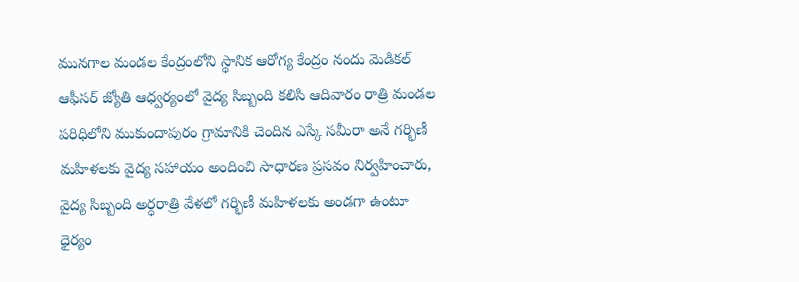మునగాల మండల కేంద్రంలోని స్థానిక ఆరోగ్య కేంద్రం నందు మెడికల్ ఆఫీసర్ జ్యోతి ఆధ్వర్యంలో వైద్య సిబ్బంది కలిసి ఆదివారం రాత్రి మండల పరిధిలోని ముకుందాపురం గ్రామానికి చెందిన ఎస్కే సమీరా అనే గర్భిణీ మహిళలకు వైద్య సహాయం అందించి సాధారణ ప్రసవం నిర్వహించారు, వైద్య సిబ్బంది అర్ధరాత్రి వేళలో గర్భిణీ మహిళలకు అండగా ఉంటూ ధైర్యం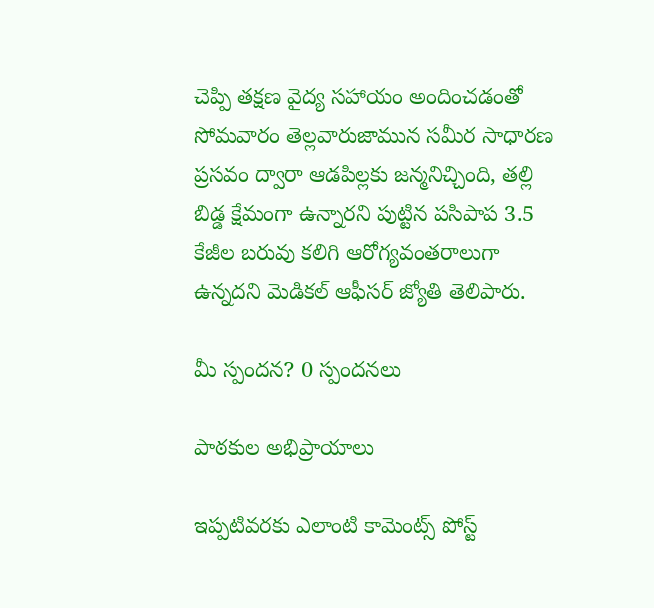చెప్పి తక్షణ వైద్య సహాయం అందించడంతో సోమవారం తెల్లవారుజామున సమీర సాధారణ ప్రసవం ద్వారా ఆడపిల్లకు జన్మనిచ్చింది, తల్లి బిడ్డ క్షేమంగా ఉన్నారని పుట్టిన పసిపాప 3.5 కేజీల బరువు కలిగి ఆరోగ్యవంతరాలుగా ఉన్నదని మెడికల్ ఆఫీసర్ జ్యోతి తెలిపారు.

మీ స్పందన? 0 స్పందనలు

పాఠకుల అభిప్రాయాలు

ఇప్పటివరకు ఎలాంటి కామెంట్స్ పోస్ట్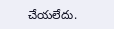చేయలేదు.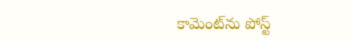కామెంట్‌ను పోస్ట్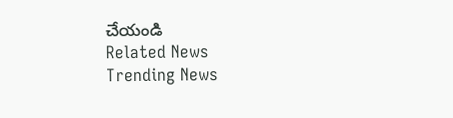చేయండి
Related News
Trending News